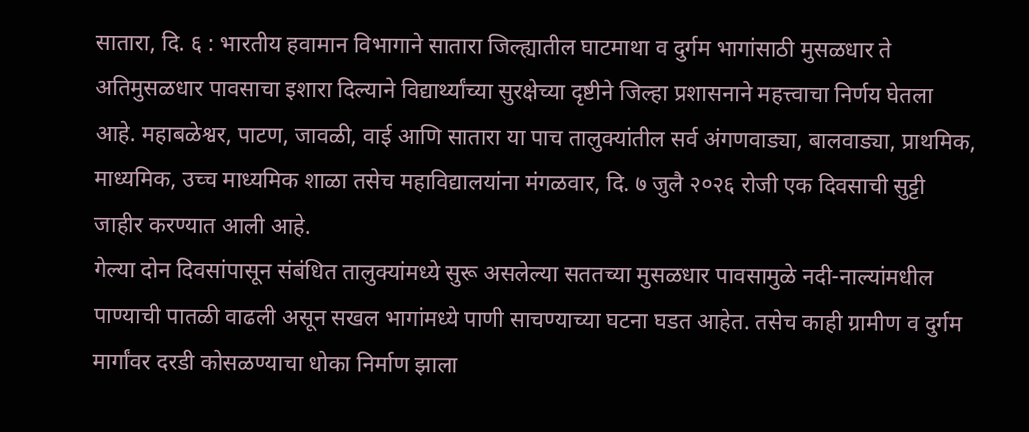सातारा, दि. ६ : भारतीय हवामान विभागाने सातारा जिल्ह्यातील घाटमाथा व दुर्गम भागांसाठी मुसळधार ते अतिमुसळधार पावसाचा इशारा दिल्याने विद्यार्थ्यांच्या सुरक्षेच्या दृष्टीने जिल्हा प्रशासनाने महत्त्वाचा निर्णय घेतला आहे. महाबळेश्वर, पाटण, जावळी, वाई आणि सातारा या पाच तालुक्यांतील सर्व अंगणवाड्या, बालवाड्या, प्राथमिक, माध्यमिक, उच्च माध्यमिक शाळा तसेच महाविद्यालयांना मंगळवार, दि. ७ जुलै २०२६ रोजी एक दिवसाची सुट्टी जाहीर करण्यात आली आहे.
गेल्या दोन दिवसांपासून संबंधित तालुक्यांमध्ये सुरू असलेल्या सततच्या मुसळधार पावसामुळे नदी-नाल्यांमधील पाण्याची पातळी वाढली असून सखल भागांमध्ये पाणी साचण्याच्या घटना घडत आहेत. तसेच काही ग्रामीण व दुर्गम मार्गांवर दरडी कोसळण्याचा धोका निर्माण झाला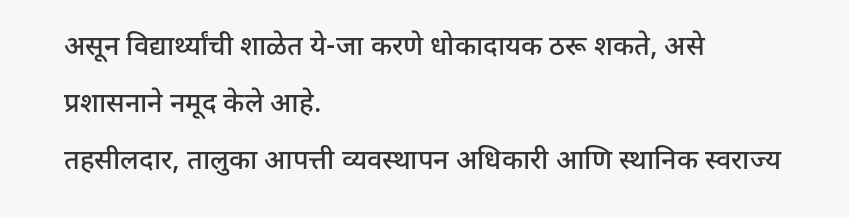असून विद्यार्थ्यांची शाळेत ये-जा करणे धोकादायक ठरू शकते, असे प्रशासनाने नमूद केले आहे.
तहसीलदार, तालुका आपत्ती व्यवस्थापन अधिकारी आणि स्थानिक स्वराज्य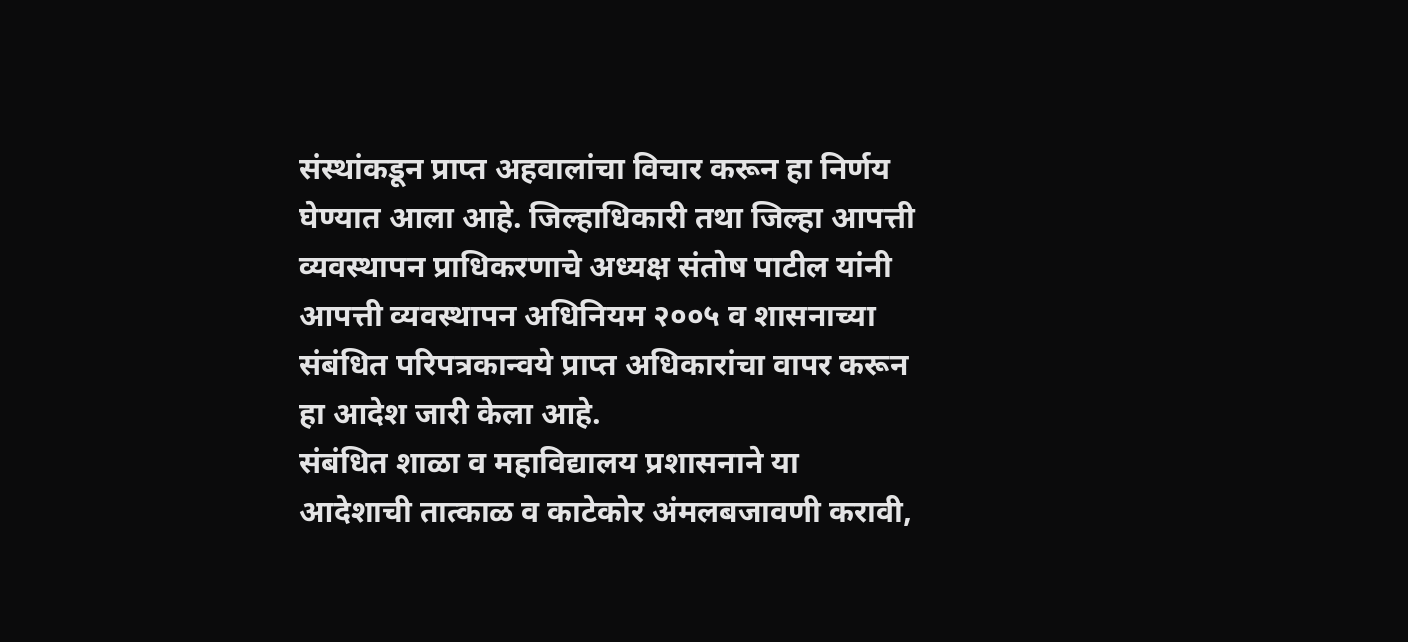संस्थांकडून प्राप्त अहवालांचा विचार करून हा निर्णय घेण्यात आला आहे. जिल्हाधिकारी तथा जिल्हा आपत्ती व्यवस्थापन प्राधिकरणाचे अध्यक्ष संतोष पाटील यांनी आपत्ती व्यवस्थापन अधिनियम २००५ व शासनाच्या संबंधित परिपत्रकान्वये प्राप्त अधिकारांचा वापर करून हा आदेश जारी केला आहे.
संबंधित शाळा व महाविद्यालय प्रशासनाने या आदेशाची तात्काळ व काटेकोर अंमलबजावणी करावी,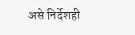असे निर्देशही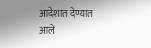आदेशात देण्यात आले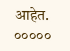आहेत.
०००००